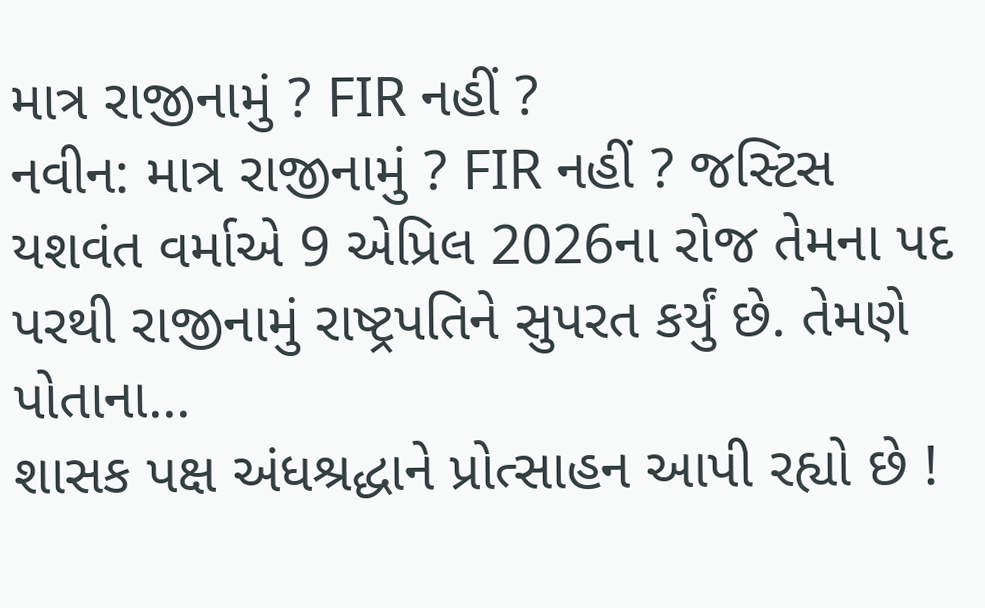માત્ર રાજીનામું ? FIR નહીં ?
નવીન: માત્ર રાજીનામું ? FIR નહીં ? જસ્ટિસ યશવંત વર્માએ 9 એપ્રિલ 2026ના રોજ તેમના પદ પરથી રાજીનામું રાષ્ટ્રપતિને સુપરત કર્યું છે. તેમણે પોતાના...
શાસક પક્ષ અંધશ્રદ્ધાને પ્રોત્સાહન આપી રહ્યો છે !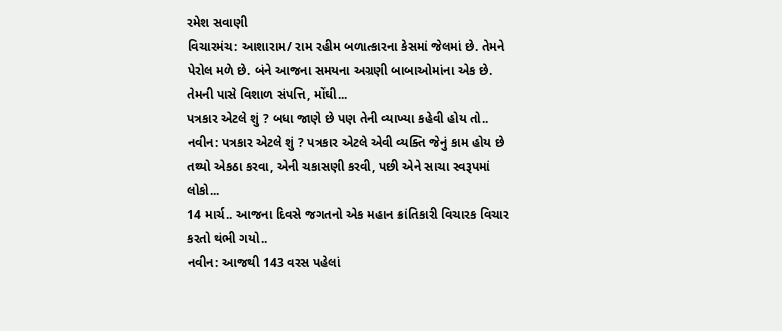રમેશ સવાણી
વિચારમંચ: આશારામ/ રામ રહીમ બળાત્કારના કેસમાં જેલમાં છે. તેમને પેરોલ મળે છે. બંને આજના સમયના અગ્રણી બાબાઓમાંના એક છે. તેમની પાસે વિશાળ સંપત્તિ, મોંઘી...
પત્રકાર એટલે શું ? બધા જાણે છે પણ તેની વ્યાખ્યા કહેવી હોય તો..
નવીન: પત્રકાર એટલે શું ? પત્રકાર એટલે એવી વ્યક્તિ જેનું કામ હોય છે તથ્યો એકઠા કરવા, એની ચકાસણી કરવી, પછી એને સાચા સ્વરૂપમાં લોકો...
14 માર્ચ.. આજના દિવસે જગતનો એક મહાન ક્રાંતિકારી વિચારક વિચાર કરતો થંભી ગયો..
નવીન: આજથી 143 વરસ પહેલાં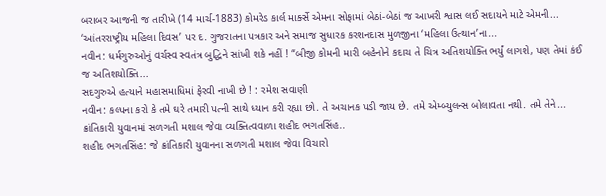બરાબર આજની જ તારીખે (14 માર્ચ-1883) કોમરેડ કાર્લ માર્ક્સે એમના સોફામાં બેઠાં-બેઠાં જ આખરી શ્વાસ લઈ સદાયને માટે એમની...
‘આંતરરાષ્ટ્રીય મહિલા દિવસ’ પર દ. ગુજરાતના પત્રકાર અને સમાજ સુધારક કરશનદાસ મુળજીના ‘મહિલા ઉત્થાન’ના...
નવીન: ધર્મગુરુઓનું વર્ચસ્વ સ્વતંત્ર બુદ્ધિને સાંખી શકે નહીં ! “બીજી કોમની મારી બહેનોને કદાચ તે ચિત્ર અતિશયોક્તિ ભર્યું લાગશે, પણ તેમાં કંઈ જ અતિશયોક્તિ...
સદગુરુએ હત્યાને મહાસમાધિમાં ફેરવી નાખી છે ! : રમેશ સવાણી
નવીન: કલ્પના કરો કે તમે ઘરે તમારી પત્ની સાથે ધ્યાન કરી રહ્યા છો. તે અચાનક પડી જાય છે. તમે એમ્બ્યુલન્સ બોલાવતા નથી. તમે તેને...
ક્રાંતિકારી યુવાનમાં સળગતી મશાલ જેવા વ્યક્તિત્વવાળા શહીદ ભગતસિંહ..
શહીદ ભગતસિંહ: જે ક્રાંતિકારી યુવાનના સળગતી મશાલ જેવા વિચારો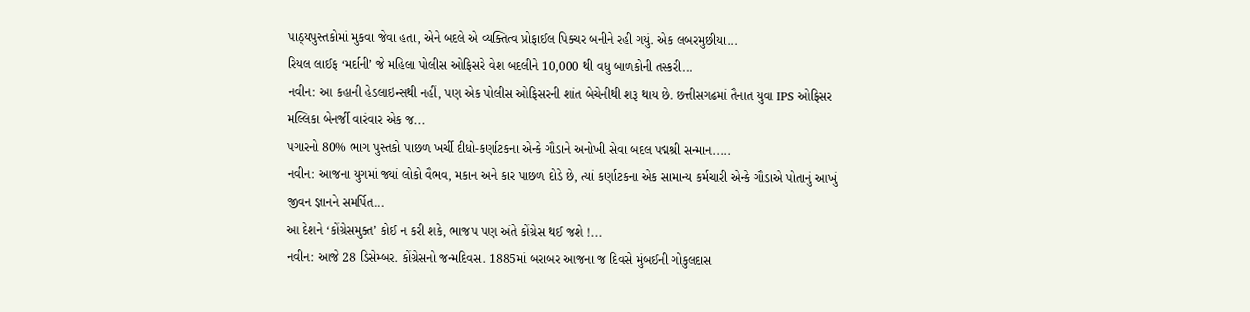પાઠ્યપુસ્તકોમાં મુકવા જેવા હતા, એને બદલે એ વ્યક્તિત્વ પ્રોફાઈલ પિક્ચર બનીને રહી ગયું. એક લબરમુછીયા...
રિયલ લાઈફ ‘મર્દાની’ જે મહિલા પોલીસ ઓફિસરે વેશ બદલીને 10,000 થી વધુ બાળકોની તસ્કરી...
નવીન: આ કહાની હેડલાઇન્સથી નહીં, પણ એક પોલીસ ઓફિસરની શાંત બેચેનીથી શરૂ થાય છે. છત્તીસગઢમાં તૈનાત યુવા IPS ઓફિસર મલ્લિકા બેનર્જી વારંવાર એક જ...
પગારનો 80% ભાગ પુસ્તકો પાછળ ખર્ચી દીધો-કર્ણાટકના એન્કે ગૌડાને અનોખી સેવા બદલ પદ્મશ્રી સન્માન.....
નવીન: આજના યુગમાં જ્યાં લોકો વૈભવ, મકાન અને કાર પાછળ દોડે છે, ત્યાં કર્ણાટકના એક સામાન્ય કર્મચારી એન્કે ગૌડાએ પોતાનું આખું જીવન જ્ઞાનને સમર્પિત...
આ દેશને ‘કોંગ્રેસમુક્ત’ કોઈ ન કરી શકે, ભાજપ પણ અંતે કોંગ્રેસ થઈ જશે !...
નવીન: આજે 28 ડિસેમ્બર. કોંગ્રેસનો જન્મદિવસ. 1885માં બરાબર આજના જ દિવસે મુંબઈની ગોકુલદાસ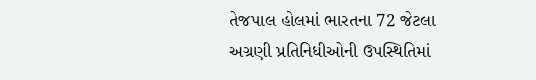તેજપાલ હોલમાં ભારતના 72 જેટલા અગ્રણી પ્રતિનિધીઓની ઉપસ્થિતિમાં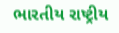ભારતીય રાષ્ટ્રીય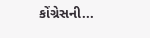કોંગ્રેસની...